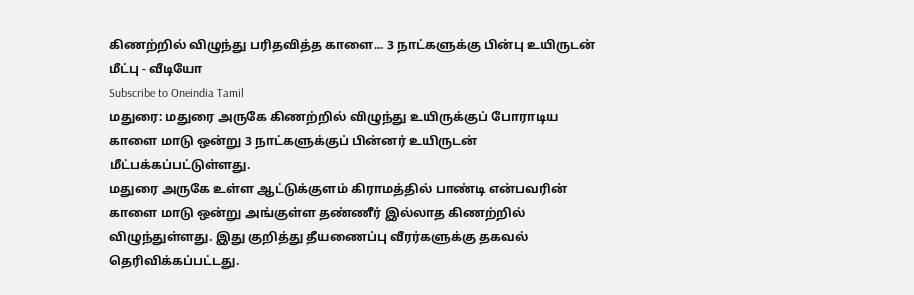கிணற்றில் விழுந்து பரிதவித்த காளை... 3 நாட்களுக்கு பின்பு உயிருடன் மீட்பு - வீடியோ
Subscribe to Oneindia Tamil
மதுரை: மதுரை அருகே கிணற்றில் விழுந்து உயிருக்குப் போராடிய காளை மாடு ஒன்று 3 நாட்களுக்குப் பின்னர் உயிருடன் மீட்பக்கப்பட்டுள்ளது.
மதுரை அருகே உள்ள ஆட்டுக்குளம் கிராமத்தில் பாண்டி என்பவரின் காளை மாடு ஒன்று அங்குள்ள தண்ணீர் இல்லாத கிணற்றில் விழுந்துள்ளது. இது குறித்து தீயணைப்பு வீரர்களுக்கு தகவல் தெரிவிக்கப்பட்டது.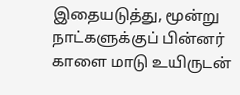இதையடுத்து, மூன்று நாட்களுக்குப் பின்னர் காளை மாடு உயிருடன்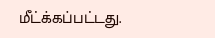மீட்க்கப்பட்டது.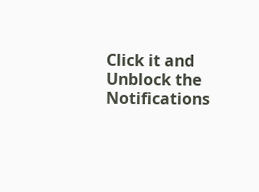Click it and Unblock the Notifications